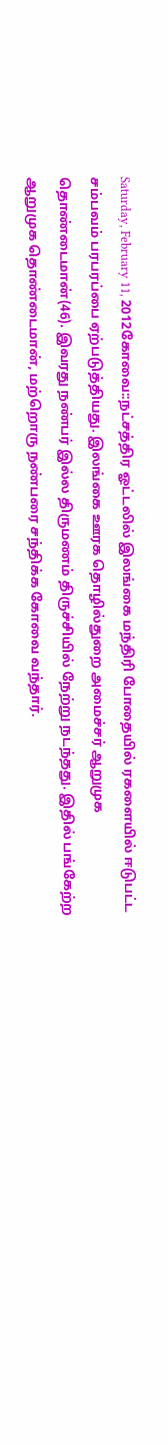Saturday, February 11, 2012கோவை::நட்சத்திர ஓட்டலில் இலங்கை மந்திரி போதையில் ரகளையில் ஈடுபட்ட சம்பவம் பரபரப்பை ஏற்படுத்தியது. இலங்கை ஊரக தொழில்துறை அமைச்சர் ஆறுமுக தொண்டைமான்(46). இவரது நண்பர் இல்ல திருமணம் திருச்சியில் நேற்று நடந்தது. இதில் பங்கேற்ற ஆறுமுக தொண்டைமான், மற்றொரு நண்பரை சந்திக்க கோவை வந்தார்.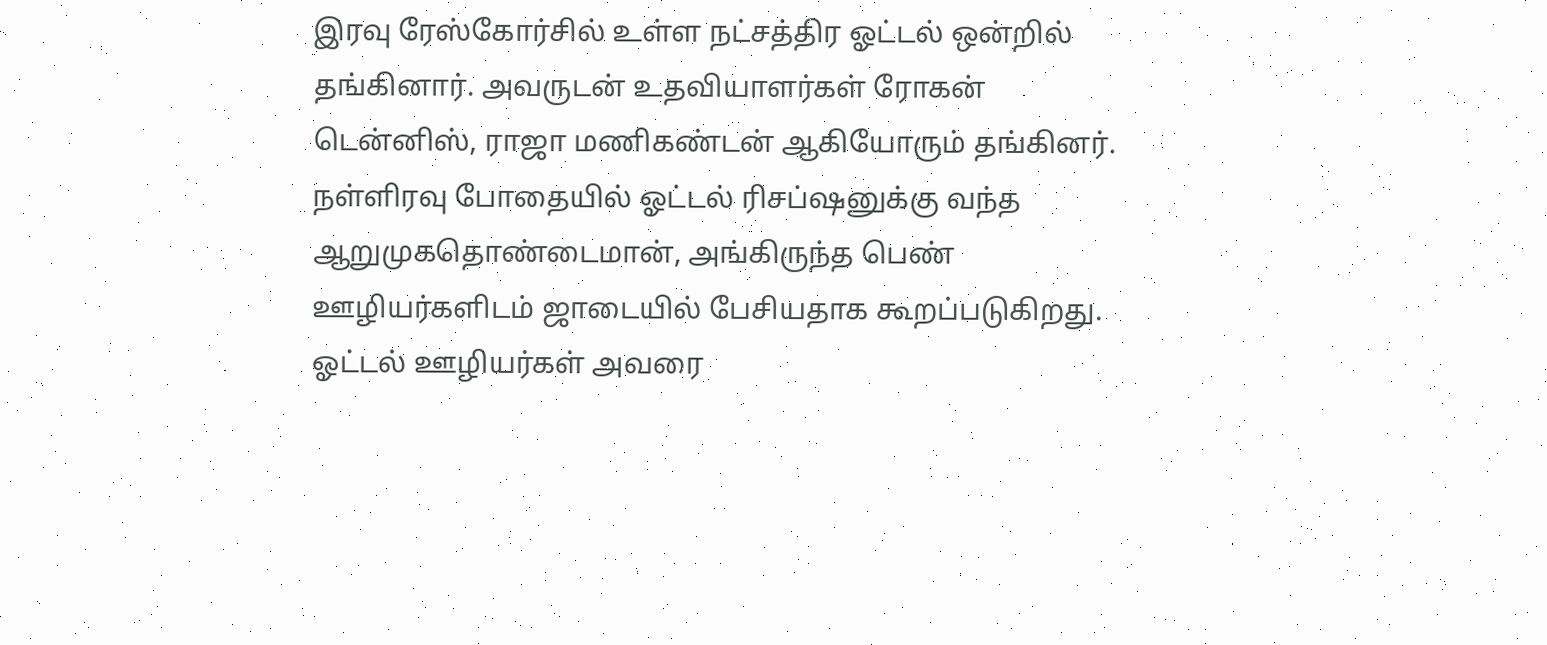இரவு ரேஸ்கோர்சில் உள்ள நட்சத்திர ஓட்டல் ஒன்றில் தங்கினார். அவருடன் உதவியாளர்கள் ரோகன் டென்னிஸ், ராஜா மணிகண்டன் ஆகியோரும் தங்கினர்.
நள்ளிரவு போதையில் ஓட்டல் ரிசப்ஷனுக்கு வந்த ஆறுமுகதொண்டைமான், அங்கிருந்த பெண் ஊழியர்களிடம் ஜாடையில் பேசியதாக கூறப்படுகிறது. ஓட்டல் ஊழியர்கள் அவரை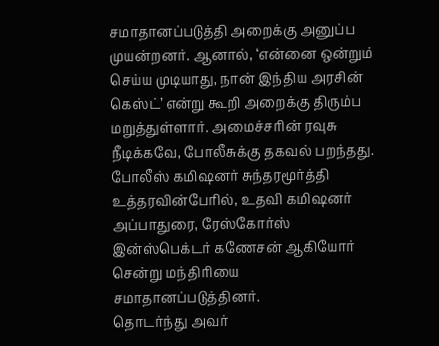சமாதானப்படுத்தி அறைக்கு அனுப்ப முயன்றனர். ஆனால், ‘என்னை ஒன்றும் செய்ய முடியாது, நான் இந்திய அரசின் கெஸ்ட்’ என்று கூறி அறைக்கு திரும்ப மறுத்துள்ளார். அமைச்சரின் ரவுசு நீடிக்கவே, போலீசுக்கு தகவல் பறந்தது. போலீஸ் கமிஷனர் சுந்தரமூர்த்தி உத்தரவின்பேரில், உதவி கமிஷனர் அப்பாதுரை, ரேஸ்கோர்ஸ் இன்ஸ்பெக்டர் கணேசன் ஆகியோர் சென்று மந்திரியை சமாதானப்படுத்தினர்.
தொடர்ந்து அவர்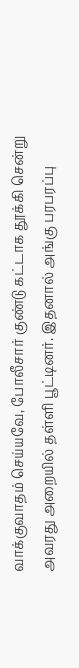வாக்குவாதம் செய்யவே, போலீசார் குண்டு கட்டாக தூக்கி சென்று அவரது அறையில் தள்ளி பூட்டினர். இதனால் அங்கு பரபரப்பு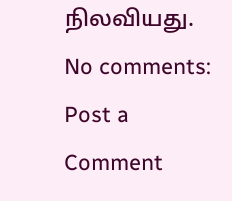நிலவியது.
No comments:
Post a Comment